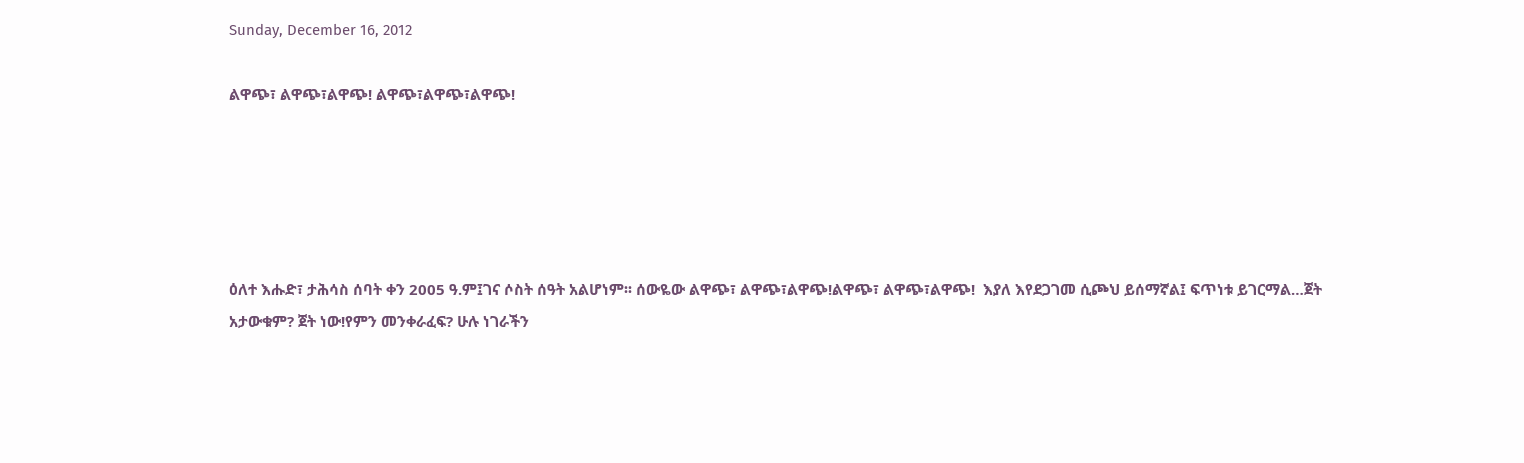Sunday, December 16, 2012

ልዋጭ፣ ልዋጭ፣ልዋጭ! ልዋጭ፣ልዋጭ፣ልዋጭ!





ዕለተ እሑድ፣ ታሕሳስ ሰባት ቀን 2005 ዓ.ም፤ገና ሶስት ሰዓት አልሆነም፡፡ ሰውዬው ልዋጭ፣ ልዋጭ፣ልዋጭ!ልዋጭ፣ ልዋጭ፣ልዋጭ!  እያለ እየደጋገመ ሲጮህ ይሰማኛል፤ ፍጥነቱ ይገርማል…ጀት አታውቁም? ጀት ነው!የምን መንቀራፈፍ? ሁሉ ነገራችን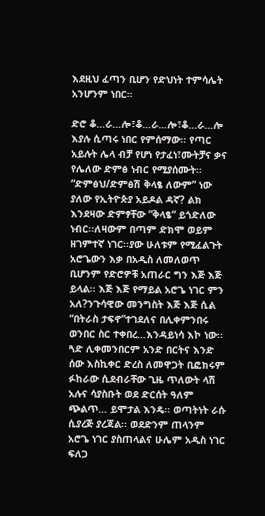እደዚህ ፈጣን ቢሆን የድህነት ተምሳሌት አንሆንም ነበር፡፡

ድሮ ቆ…ራ…ሎ፣ቆ…ራ…ሎ፣ቆ…ራ…ሎ እያሉ ሲጣሩ ነበር የምሰማው፡፡ የጣር አይሉት ሌላ ብቻ የሆነ የታፈነ፣ሙትቻና ቃና የሌለው ድምፅ ነብር የሚያሰሙት፡፡ “ድምፅህ/ድምፅሽ ቅላፄ ለውም” ነው ያለው የኢትዮጵያ አይዶል ዳኛ? ልክ እንደዛው ድምፃቸው ”ቅላፄ“ ይጎድለው ነብር፡፡ለዛውም በጣም ድክሞ ወይም ዘገምተኛ ነገር፡፡ያው ሁለቱም የሚፈልጉት አሮጌውን እቃ በአዲስ ለመለወጥ ቢሆንም የድሮዎቹ አጠራር ግን እጅ እጅ ይላል፡፡ እጅ እጅ የማይል አሮጌ ነገር ምን አለ?ንጉሳዊው መንግስት እጅ እጅ ሲል “በትራስ ታፍኖ”ተገደለና በሊቀምንበሩ ወንበር ስር ተቀበረ…እንዳይነሳ እኮ ነው፡፡ጓድ ሊቀመንበርም አንድ በርትና እንድ ሰው እስኪቀር ድረስ ለመዋጋት ቢፎክሩም ፉከራው ሲደብራቸው ጊዜ ጥለውት ላሽ አሉና ሳያስቡት ወደ ድርሰት ዓለም ጭልጥ… ይሞታል እንዴ፡፡ ወጣትነት ራሱ ሲያረጅ ያረጃል፡፡ ወደድንም ጠላንም አሮጌ ነገር ያስጠላልና ሁሌም አዲስ ነገር ፍለጋ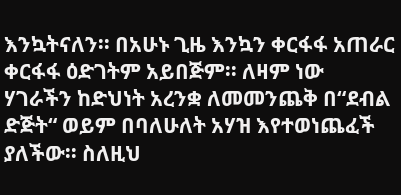እንኳትናለን፡፡ በአሁኑ ጊዜ እንኳን ቀርፋፋ አጠራር ቀርፋፋ ዕድገትም አይበጅም፡፡ ለዛም ነው ሃገራችን ከድህነት አረንቋ ለመመንጨቅ በ“ደብል ድጅት“ ወይም በባለሁለት አሃዝ እየተወነጨፈች ያለችው፡፡ ስለዚህ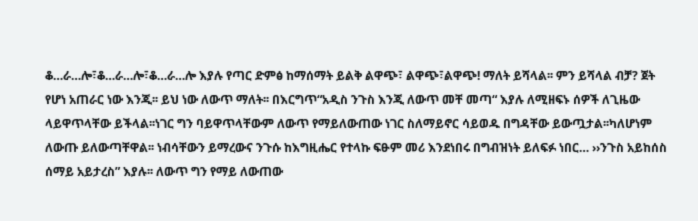ቆ…ራ…ሎ፣ቆ…ራ…ሎ፣ቆ…ራ…ሎ እያሉ የጣር ድምፅ ከማሰማት ይልቅ ልዋጭ፣ ልዋጭ፣ልዋጭ! ማለት ይሻላል፡፡ ምን ይሻላል ብቻ? ጀት የሆነ አጠራር ነው እንጂ፡፡ ይህ ነው ለውጥ ማለት፡፡ በእርግጥ“አዲስ ንጉስ እንጂ ለውጥ መቸ መጣ“ እያሉ ለሚዘፍኑ ሰዎች ለጊዜው ላይዋጥላቸው ይችላል፡፡ነገር ግን ባይዋጥላቸውም ለውጥ የማይለውጠው ነገር ስለማይኖር ሳይወዱ በግዳቸው ይውጧታል፡፡ካለሆነም ለውጡ ይለውጣቸዋል፡፡ ነብሳቸውን ይማረውና ንጉሱ ከእግዚሔር የተላኩ ፍፁም መሪ እንደነበሩ በግብዝነት ይለፍፉ ነበር… ››ንጉስ አይከሰስ ሰማይ አይታረስ” እያሉ፡፡ ለውጥ ግን የማይ ለውጠው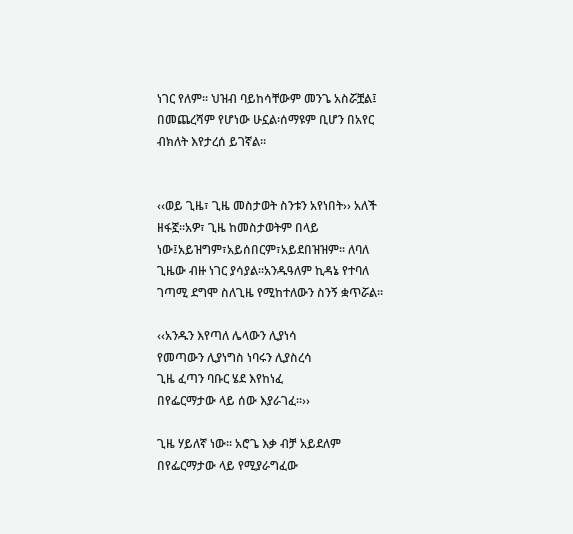ነገር የለም፡፡ ህዝብ ባይከሳቸውም መንጌ አስሯቿል፤ በመጨረሻም የሆነው ሁኗል፡ሰማዩም ቢሆን በአየር ብክለት እየታረሰ ይገኛል፡፡


‹‹ወይ ጊዜ፣ ጊዜ መስታወት ስንቱን አየነበት›› አለች ዘፋኟ፡፡አዎ፣ ጊዜ ከመስታወትም በላይ ነው፤አይዝግም፣አይሰበርም፣አይደበዝዝም፡፡ ለባለ ጊዜው ብዙ ነገር ያሳያል፡፡አንዱዓለም ኪዳኔ የተባለ ገጣሚ ደግሞ ስለጊዜ የሚከተለውን ስንኝ ቋጥሯል፡፡

‹‹አንዱን እየጣለ ሌላውን ሊያነሳ
የመጣውን ሊያነግስ ነባሩን ሊያስረሳ
ጊዜ ፈጣን ባቡር ሄደ እየከነፈ
በየፌርማታው ላይ ሰው እያራገፈ፡፡››

ጊዜ ሃይለኛ ነው፡፡ አሮጌ እቃ ብቻ አይደለም በየፌርማታው ላይ የሚያራግፈው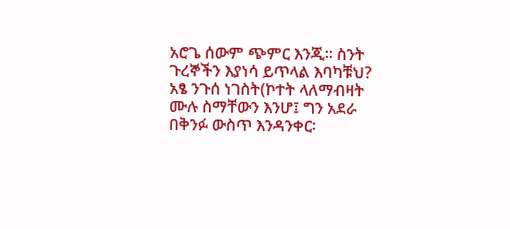አሮጌ ሰውም ጭምር እንጂ፡፡ ስንት ጉረኞችን እያነሳ ይጥላል እባካቹህ? አፄ ንጉሰ ነገስት(ኮተት ላለማብዛት ሙሉ ስማቸውን እንሆ፤ ግን አደራ በቅንፉ ውስጥ እንዳንቀር፡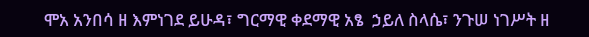ሞአ አንበሳ ዘ እምነገደ ይሁዳ፣ ግርማዊ ቀደማዊ አፄ  ኃይለ ስላሴ፣ ንጉሠ ነገሥት ዘ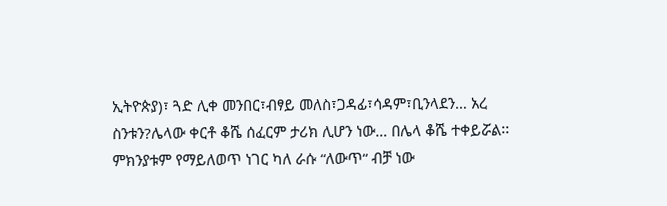ኢትዮጵያ)፣ ጓድ ሊቀ መንበር፣ብፃይ መለስ፣ጋዳፊ፣ሳዳም፣ቢንላደን… አረ ስንቱን?ሌላው ቀርቶ ቆሼ ሰፈርም ታሪክ ሊሆን ነው… በሌላ ቆሼ ተቀይሯል፡፡ ምክንያቱም የማይለወጥ ነገር ካለ ራሱ “ለውጥ“ ብቻ ነው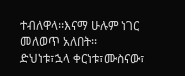ተብለዋላ፡፡እናማ ሁሉም ነገር መለወጥ አለበት፡፡ ድህነቱ፣ኋላ ቀርነቱ፣ሙስናው፣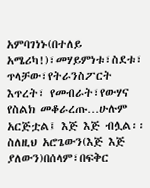አምባገነኑ(በተለይ አሜሪካ!)፣መሃይምነቱ፣ስደቱ፣ ጥላቻው፣የትራንስፖርት እጥረት፣ የመብራት፣የውሃና የስልክ መቆራረጡ…ሁሉም አርጅቷል፤ እጅ እጅ ብሏል፡፡ ስለዚህ አሮጌውን(እጅ እጅ ያለውን)በሰላም፣በፍቅር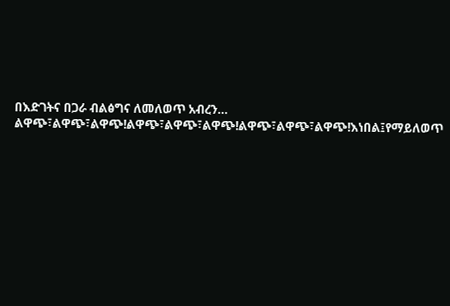በእድገትና በጋራ ብልፅግና ለመለወጥ አብረን… ልዋጭ፣ልዋጭ፣ልዋጭ!ልዋጭ፣ልዋጭ፣ልዋጭ!ልዋጭ፣ልዋጭ፣ልዋጭ!እነበል፤የማይለወጥ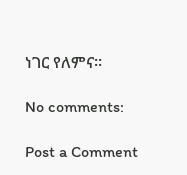ነገር የለምና፡፡

No comments:

Post a Comment